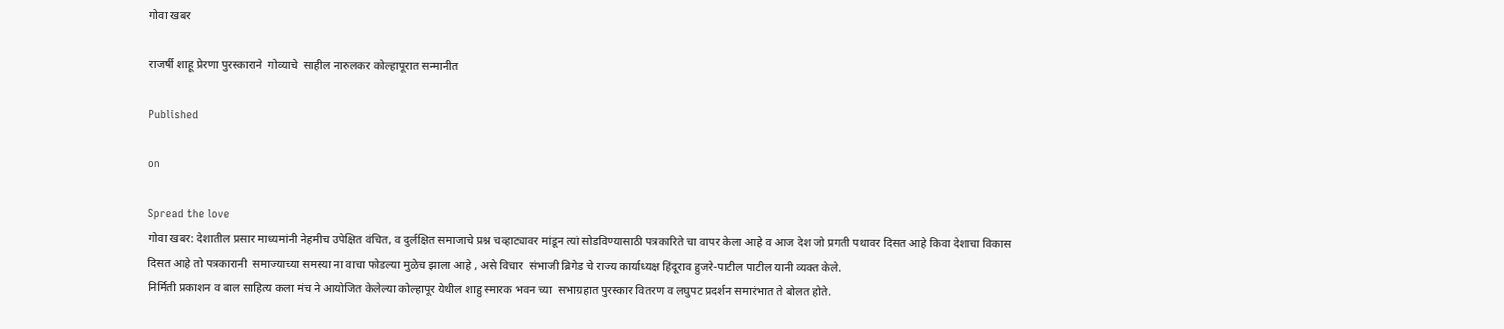गोवा खबर

राजर्षी शाहू प्रेरणा पुरस्काराने  गोव्याचे  साहील नारुलकर कोल्हापूरात सन्मानीत

Published

on

Spread the love
गोवा खबर: देशातील प्रसार माध्यमांनी नेहमीच उपेक्षित वंचित, व दुर्लक्षित समाजाचे प्रश्न चव्हाट्यावर मांडून त्यां सोडविण्यासाठी पत्रकारिते चा वापर केला आहे व आज देश जो प्रगती पथावर दिसत आहे किवा देशाचा विकास दिसत आहे तो पत्रकारानी  समाज्याच्या समस्या ना वाचा फोडल्या मुळेच झाला आहे , असे विचार  संभाजी ब्रिगेड चे राज्य कार्याध्यक्ष हिंदूराव हुजरे-पाटील पाटील यानी व्यक्त केले.
निर्मिती प्रकाशन व बाल साहित्य कला मंच ने आयोजित केलेल्या कोल्हापूर येथील शाहु स्मारक भवन च्या  सभाग्रहात पुरस्कार वितरण व लघुपट प्रदर्शन समारंभात ते बोलत होते.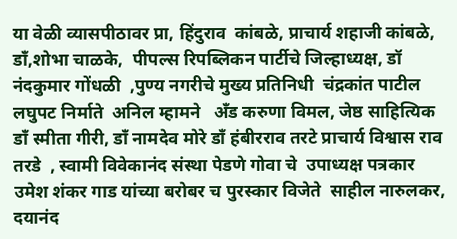या वेळी व्यासपीठावर प्रा, हिंदुराव  कांबळे, प्राचार्य शहाजी कांबळे, डाँ,शोभा चाळके,  पीपल्स रिपब्लिकन पार्टीचे जिल्हाध्यक्ष, डॉ नंदकुमार गोंधळी  ,पुण्य नगरीचे मुख्य प्रतिनिधी  चंद्रकांत पाटील   लघुपट निर्माते  अनिल म्हामने   अँड करुणा विमल, जेष्ठ साहित्यिक डाँ स्मीता गीरी, डाँ नामदेव मोरे डाँ हंबीरराव तरटे प्राचार्य विश्वास राव तरडे  , स्वामी विवेकानंद संस्था पेडणे गोवा चे  उपाध्यक्ष पत्रकार उमेश शंकर गाड यांच्या बरोबर च पुरस्कार विजेते  साहील नारुलकर,
दयानंद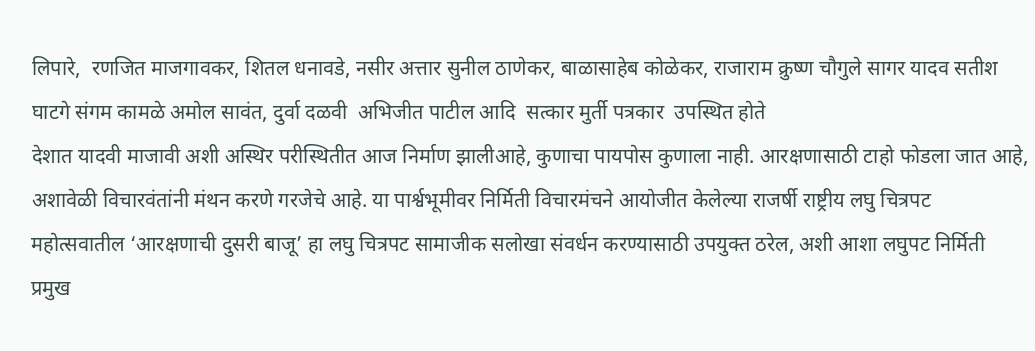लिपारे,  रणजित माजगावकर, शितल धनावडे, नसीर अत्तार सुनील ठाणेकर, बाळासाहेब कोळेकर, राजाराम क्रुष्ण चौगुले सागर यादव सतीश घाटगे संगम कामळे अमोल सावंत, दुर्वा दळवी  अभिजीत पाटील आदि  सत्कार मुर्ती पत्रकार  उपस्थित होते
देशात यादवी माजावी अशी अस्थिर परीस्थितीत आज निर्माण झालीआहे, कुणाचा पायपोस कुणाला नाही. आरक्षणासाठी टाहो फोडला जात आहे, अशावेळी विचारवंतांनी मंथन करणे गरजेचे आहे. या पार्श्वभूमीवर निर्मिती विचारमंचने आयोजीत केलेल्या राजर्षी राष्ट्रीय लघु चित्रपट महोत्सवातील ‘आरक्षणाची दुसरी बाजू’ हा लघु चित्रपट सामाजीक सलोखा संवर्धन करण्यासाठी उपयुक्त ठरेल, अशी आशा लघुपट निर्मिती प्रमुख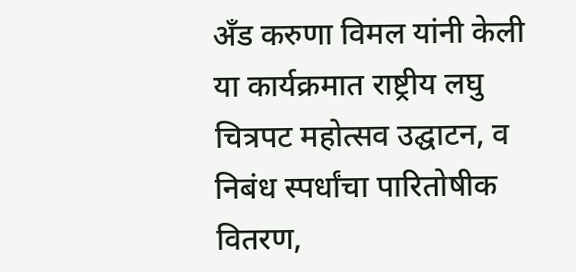अँड करुणा विमल यांनी केली
या कार्यक्रमात राष्ट्रीय लघु चित्रपट महोत्सव उ‌द्घाटन, व निबंध स्पर्धांचा पारितोषीक वितरण,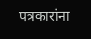पत्रकारांना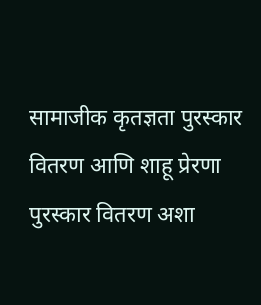सामाजीक कृतज्ञता पुरस्कार वितरण आणि शाहू प्रेरणा पुरस्कार वितरण अशा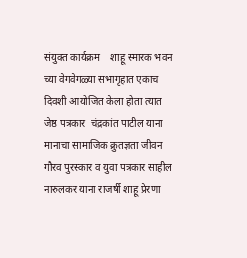संयुक्त कार्यक्रम    शाहू स्मारक भवन च्या वेगवेगळ्या सभागृहात एकाच दिवशी आयोजित केला होता त्यात जेष्ठ पत्रकार  चंद्रकांत पाटील याना  मानाचा सामाजिक क्रुतज्ञता जीवन गौरव पुरस्कार व युवा पत्रकार साहील नारुलकर याना राजर्षी शाहू प्रेरणा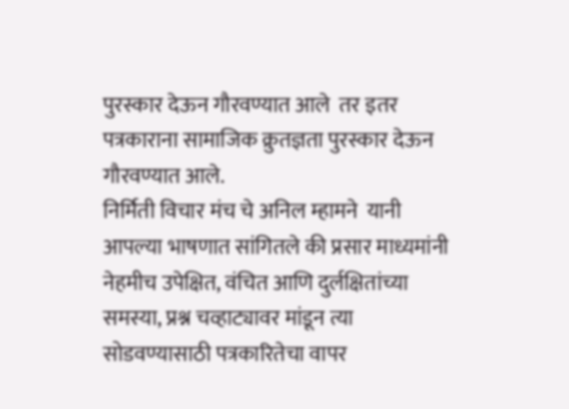पुरस्कार देऊन गौरवण्यात आले  तर इतर पत्रकाराना सामाजिक क्रुतज्ञता पुरस्कार देऊन गौरवण्यात आले.
निर्मिती विचार मंच चे अनिल म्हामने  यानी आपल्या भाषणात सांगितले की प्रसार माध्यमांनी नेहमीच उपेक्षित, वंचित आणि दुर्लक्षितांच्या समस्या, प्रश्न चव्हाट्यावर मांडून त्या सोडवण्यासाठी पत्रकारितेचा वापर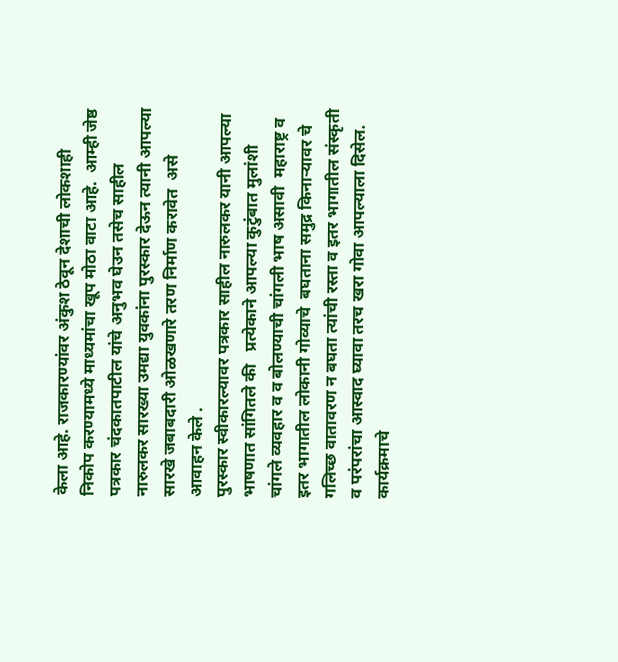केला आहे. राजकारण्यांवर अंकुश ठेवून देशाची लोकशाही निकोप करण्यामध्ये माध्यमांचा खूप मोठा वाटा आहे.  आम्ही जेष्ठ पत्रकार चंदकातपाटील यांचे अनुभव घेउन तसेच साहील नारुलकर सारख्या उमद्या युवकांना पुरस्कार देऊन त्यानी आपल्या सारखे जबाबदारी ओळखणारे तरण निर्माण करावेत  असे आवाहन केले .
पुरस्कार स्वीकारल्यावर पत्रकार साहील नारुलकर यानी आपल्या भाषणात सांगितले की   प्रत्येकाने आपल्या कुटुंबात मुलांशी चांगले व्यवहार व व बोलण्याची चांगली भाष असावी  महाराष्ट्र व इतर भागातील लोकानी गोव्याचे  बघताना समुद्र किनाऱ्यावर चे गलिच्छ वातावरण न बघता त्यांची रस्ता व इतर भागातील संस्कृती व परंपरांचा आस्वाद घ्यावा तरच खरा गोवा आपल्याला दिसेल.
कार्यक्रमाचे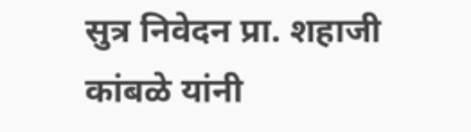सुत्र निवेदन प्रा. शहाजी कांबळे यांनी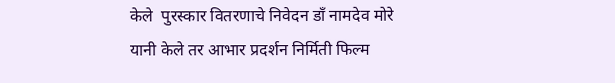केले  पुरस्कार वितरणाचे निवेदन डाँ नामदेव मोरे यानी केले तर आभार प्रदर्शन निर्मिती फिल्म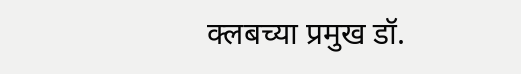क्लबच्या प्रमुख डॉ.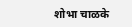शोभा चाळके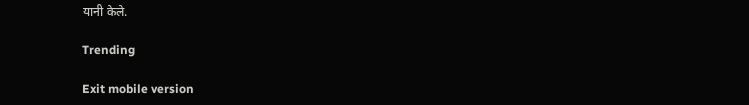यानी केले.

Trending

Exit mobile version